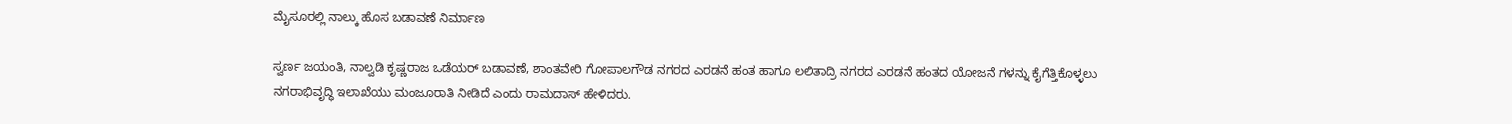ಮೈಸೂರಲ್ಲಿ ನಾಲ್ಕು ಹೊಸ ಬಡಾವಣೆ ನಿರ್ಮಾಣ

ಸ್ವರ್ಣ ಜಯಂತಿ, ನಾಲ್ವಡಿ ಕೃಷ್ಣರಾಜ ಒಡೆಯರ್ ಬಡಾವಣೆ, ಶಾಂತವೇರಿ ಗೋಪಾಲಗೌಡ ನಗರದ ಎರಡನೆ ಹಂತ ಹಾಗೂ ಲಲಿತಾದ್ರಿ ನಗರದ ಎರಡನೆ ಹಂತದ ಯೋಜನೆ ಗಳನ್ನು ಕೈಗೆತ್ತಿಕೊಳ್ಳಲು ನಗರಾಭಿವೃದ್ಧಿ ಇಲಾಖೆಯು ಮಂಜೂರಾತಿ ನೀಡಿದೆ ಎಂದು ರಾಮದಾಸ್ ಹೇಳಿದರು.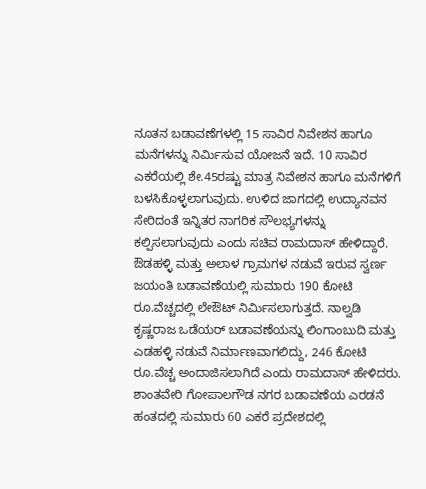ನೂತನ ಬಡಾವಣೆಗಳಲ್ಲಿ 15 ಸಾವಿರ ನಿವೇಶನ ಹಾಗೂ ಮನೆಗಳನ್ನು ನಿರ್ಮಿಸುವ ಯೋಜನೆ ಇದೆ. 10 ಸಾವಿರ ಎಕರೆಯಲ್ಲಿ ಶೇ.45ರಷ್ಟು ಮಾತ್ರ ನಿವೇಶನ ಹಾಗೂ ಮನೆಗಳಿಗೆ ಬಳಸಿಕೊಳ್ಳಲಾಗುವುದು. ಉಳಿದ ಜಾಗದಲ್ಲಿ ಉದ್ಯಾನವನ ಸೇರಿದಂತೆ ಇನ್ನಿತರ ನಾಗರಿಕ ಸೌಲಭ್ಯಗಳನ್ನು ಕಲ್ಪಿಸಲಾಗುವುದು ಎಂದು ಸಚಿವ ರಾಮದಾಸ್ ಹೇಳಿದ್ದಾರೆ.
ಔಡಹಳ್ಳಿ ಮತ್ತು ಅಲಾಳ ಗ್ರಾಮಗಳ ನಡುವೆ ಇರುವ ಸ್ವರ್ಣ ಜಯಂತಿ ಬಡಾವಣೆಯಲ್ಲಿ ಸುಮಾರು 190 ಕೋಟಿ ರೂ.ವೆಚ್ಚದಲ್ಲಿ ಲೇಔಟ್ ನಿರ್ಮಿಸಲಾಗುತ್ತದೆ. ನಾಲ್ವಡಿ ಕೃಷ್ಣರಾಜ ಒಡೆಯರ್ ಬಡಾವಣೆಯನ್ನು ಲಿಂಗಾಂಬುದಿ ಮತ್ತು ಎಡಹಳ್ಳಿ ನಡುವೆ ನಿರ್ಮಾಣವಾಗಲಿದ್ದು, 246 ಕೋಟಿ ರೂ.ವೆಚ್ಚ ಅಂದಾಜಿಸಲಾಗಿದೆ ಎಂದು ರಾಮದಾಸ್ ಹೇಳಿದರು.
ಶಾಂತವೇರಿ ಗೋಪಾಲಗೌಡ ನಗರ ಬಡಾವಣೆಯ ಎರಡನೆ ಹಂತದಲ್ಲಿ ಸುಮಾರು 60 ಎಕರೆ ಪ್ರದೇಶದಲ್ಲಿ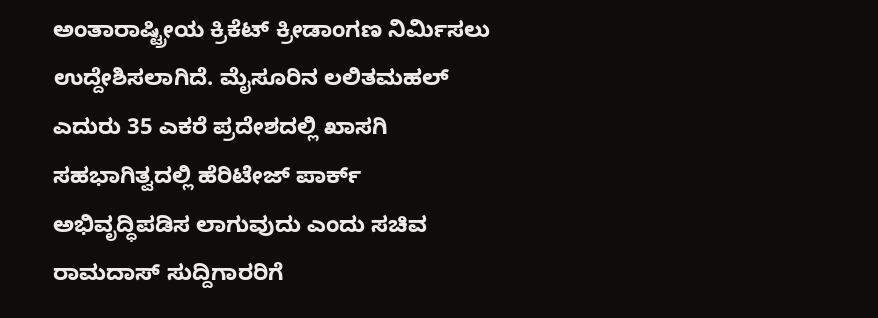ಅಂತಾರಾಷ್ಟ್ರೀಯ ಕ್ರಿಕೆಟ್ ಕ್ರೀಡಾಂಗಣ ನಿರ್ಮಿಸಲು ಉದ್ದೇಶಿಸಲಾಗಿದೆ. ಮೈಸೂರಿನ ಲಲಿತಮಹಲ್ ಎದುರು 35 ಎಕರೆ ಪ್ರದೇಶದಲ್ಲಿ ಖಾಸಗಿ ಸಹಭಾಗಿತ್ವದಲ್ಲಿ ಹೆರಿಟೇಜ್ ಪಾರ್ಕ್ ಅಭಿವೃದ್ಧಿಪಡಿಸ ಲಾಗುವುದು ಎಂದು ಸಚಿವ ರಾಮದಾಸ್ ಸುದ್ದಿಗಾರರಿಗೆ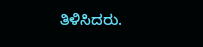ತಿಳಿಸಿದರು.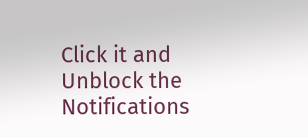Click it and Unblock the Notifications